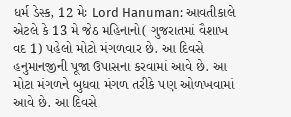ધર્મ ડેસ્ક, 12 મેઃ Lord Hanuman: આવતીકાલે એટલે કે 13 મે જેઠ મહિનાનો( ગુજરાતમાં વૈશાખ વદ 1) પહેલો મોટો મંગળવાર છે. આ દિવસે હનુમાનજીની પૂજા ઉપાસના કરવામાં આવે છે. આ મોટા મંગળને બુધવા મંગળ તરીકે પણ ઓળખવામાં આવે છે. આ દિવસે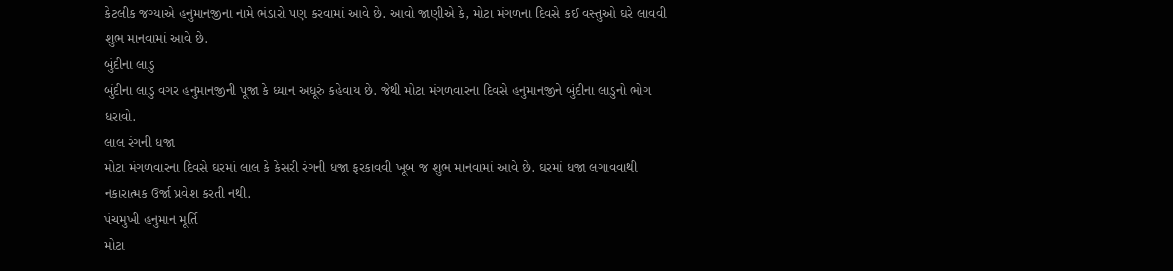કેટલીક જગ્યાએ હનુમાનજીના નામે ભંડારો પણ કરવામાં આવે છે. આવો જાણીએ કે, મોટા મંગળના દિવસે કઈ વસ્તુઓ ઘરે લાવવી શુભ માનવામાં આવે છે.
બુંદીના લાડુ
બુંદીના લાડુ વગર હનુમાનજીની પૂજા કે ધ્યાન અધૂરું કહેવાય છે. જેથી મોટા મંગળવારના દિવસે હનુમાનજીને બુંદીના લાડુનો ભોગ ધરાવો.
લાલ રંગની ધજા
મોટા મંગળવારના દિવસે ઘરમાં લાલ કે કેસરી રંગની ધજા ફરકાવવી ખૂબ જ શુભ માનવામાં આવે છે. ઘરમાં ધજા લગાવવાથી નકારાત્મક ઉર્જા પ્રવેશ કરતી નથી.
પંચમુખી હનુમાન મૂર્તિ
મોટા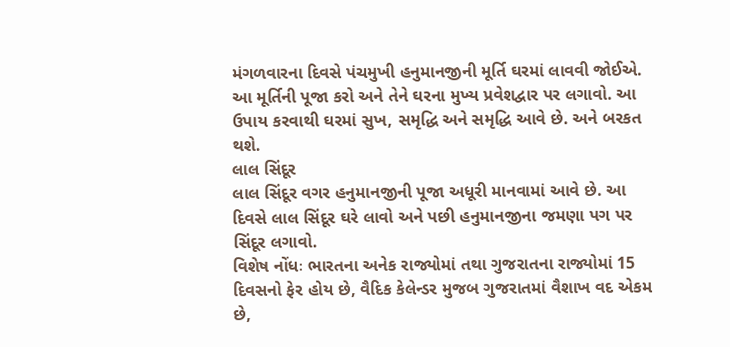મંગળવારના દિવસે પંચમુખી હનુમાનજીની મૂર્તિ ઘરમાં લાવવી જોઈએ. આ મૂર્તિની પૂજા કરો અને તેને ઘરના મુખ્ય પ્રવેશદ્વાર પર લગાવો. આ ઉપાય કરવાથી ઘરમાં સુખ, સમૃદ્ધિ અને સમૃદ્ધિ આવે છે. અને બરકત થશે.
લાલ સિંદૂર
લાલ સિંદૂર વગર હનુમાનજીની પૂજા અધૂરી માનવામાં આવે છે. આ દિવસે લાલ સિંદૂર ઘરે લાવો અને પછી હનુમાનજીના જમણા પગ પર સિંદૂર લગાવો.
વિશેષ નોંધઃ ભારતના અનેક રાજ્યોમાં તથા ગુજરાતના રાજ્યોમાં 15 દિવસનો ફેર હોય છે, વૈદિક કેલેન્ડર મુજબ ગુજરાતમાં વૈશાખ વદ એકમ છે,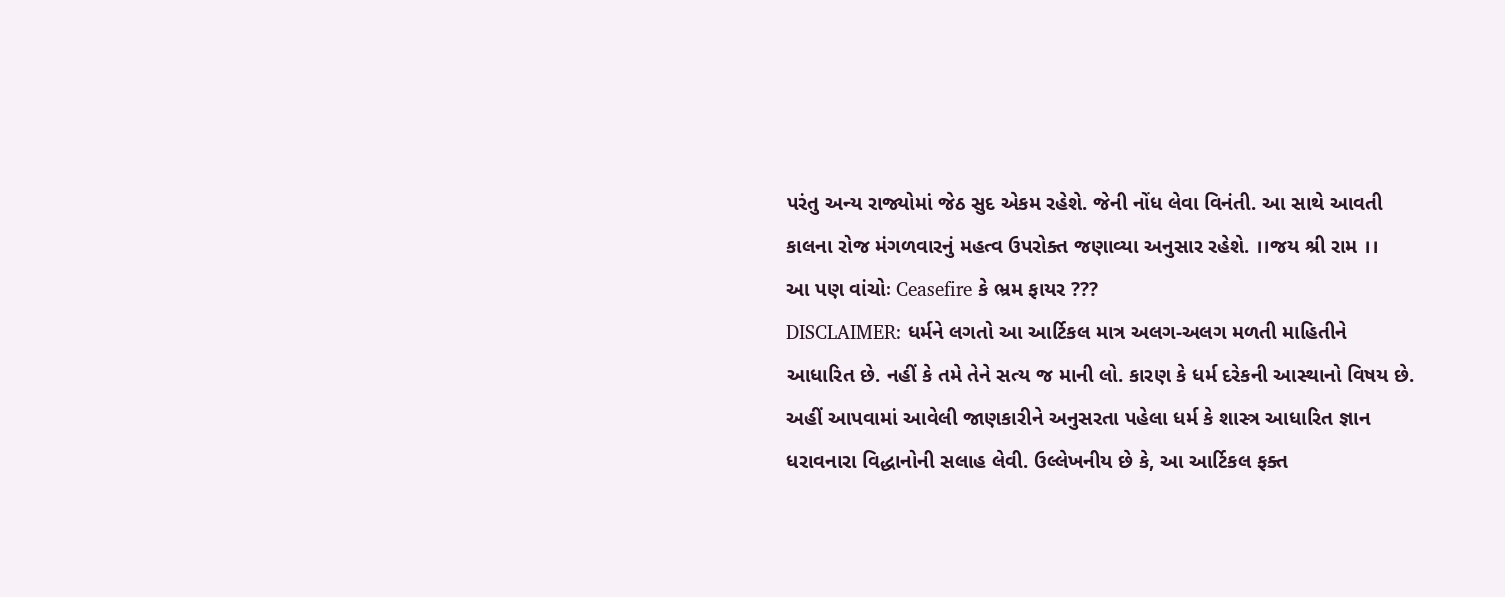પરંતુ અન્ય રાજ્યોમાં જેઠ સુદ એકમ રહેશે. જેની નોંધ લેવા વિનંતી. આ સાથે આવતી કાલના રોજ મંગળવારનું મહત્વ ઉપરોક્ત જણાવ્યા અનુસાર રહેશે. ।।જય શ્રી રામ ।।
આ પણ વાંચોઃ Ceasefire કે ભ્રમ ફાયર ???
DISCLAIMER: ધર્મને લગતો આ આર્ટિકલ માત્ર અલગ-અલગ મળતી માહિતીને આધારિત છે. નહીં કે તમે તેને સત્ય જ માની લો. કારણ કે ધર્મ દરેકની આસ્થાનો વિષય છે. અહીં આપવામાં આવેલી જાણકારીને અનુસરતા પહેલા ધર્મ કે શાસ્ત્ર આધારિત જ્ઞાન ધરાવનારા વિદ્ધાનોની સલાહ લેવી. ઉલ્લેખનીય છે કે, આ આર્ટિકલ ફક્ત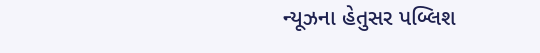ન્યૂઝના હેતુસર પબ્લિશ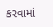કરવામાં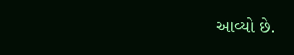આવ્યો છે.